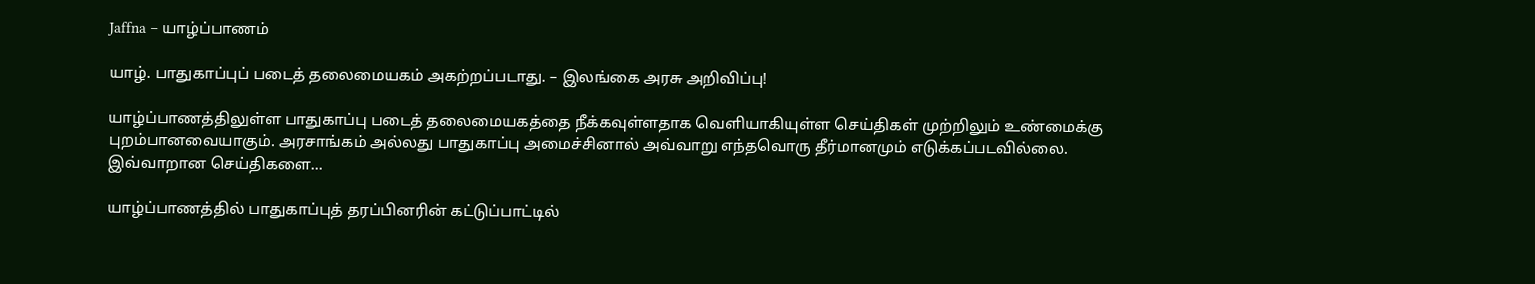Jaffna – யாழ்ப்பாணம்

யாழ். பாதுகாப்புப் படைத் தலைமையகம் அகற்றப்படாது. – இலங்கை அரசு அறிவிப்பு!

யாழ்ப்பாணத்திலுள்ள பாதுகாப்பு படைத் தலைமையகத்தை நீக்கவுள்ளதாக வெளியாகியுள்ள செய்திகள் முற்றிலும் உண்மைக்கு புறம்பானவையாகும். அரசாங்கம் அல்லது பாதுகாப்பு அமைச்சினால் அவ்வாறு எந்தவொரு தீர்மானமும் எடுக்கப்படவில்லை. இவ்வாறான செய்திகளை...

யாழ்ப்பாணத்தில் பாதுகாப்புத் தரப்பினரின் கட்டுப்பாட்டில்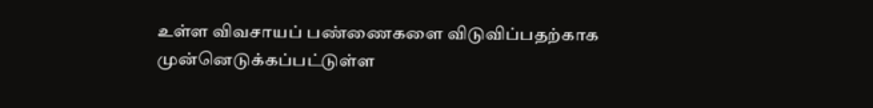உள்ள விவசாயப் பண்ணைகளை விடுவிப்பதற்காக முன்னெடுக்கப்பட்டுள்ள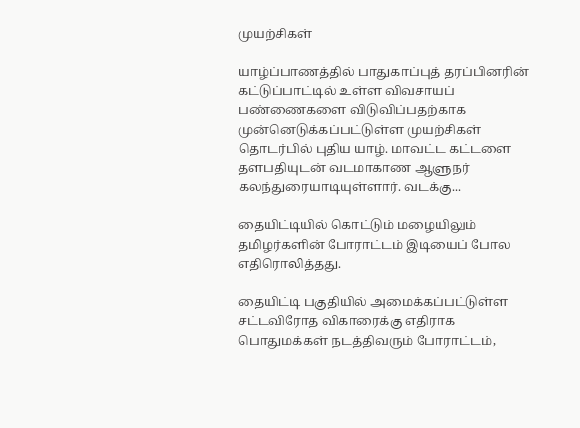முயற்சிகள்

யாழ்ப்பாணத்தில் பாதுகாப்புத் தரப்பினரின் கட்டுப்பாட்டில் உள்ள விவசாயப் பண்ணைகளை விடுவிப்பதற்காக முன்னெடுக்கப்பட்டுள்ள முயற்சிகள் தொடர்பில் புதிய யாழ். மாவட்ட கட்டளை தளபதியுடன் வடமாகாண ஆளுநர் கலந்துரையாடியுள்ளார். வடக்கு...

தையிட்டியில் கொட்டும் மழையிலும் தமிழர்களின் போராட்டம் இடியைப் போல எதிரொலித்தது.

தையிட்டி பகுதியில் அமைக்கப்பட்டுள்ள சட்டவிரோத விகாரைக்கு எதிராக பொதுமக்கள் நடத்திவரும் போராட்டம்,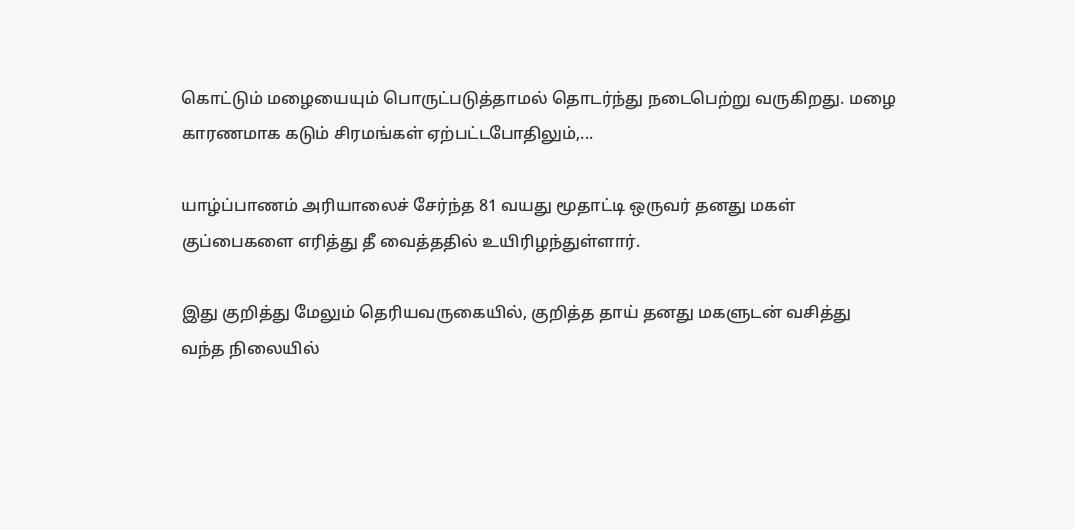கொட்டும் மழையையும் பொருட்படுத்தாமல் தொடர்ந்து நடைபெற்று வருகிறது. மழை காரணமாக கடும் சிரமங்கள் ஏற்பட்டபோதிலும்,...

யாழ்ப்பாணம் அரியாலைச் சேர்ந்த 81 வயது மூதாட்டி ஒருவர் தனது மகள் குப்பைகளை எரித்து தீ வைத்ததில் உயிரிழந்துள்ளார்.

இது குறித்து மேலும் தெரியவருகையில், குறித்த தாய் தனது மகளுடன் வசித்து வந்த நிலையில்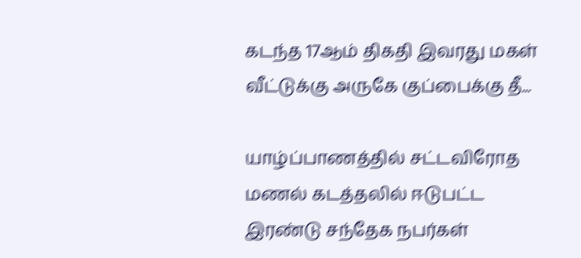கடந்த 17ஆம் திகதி இவரது மகள் வீட்டுக்கு அருகே குப்பைக்கு தீ...

யாழ்ப்பாணத்தில் சட்டவிரோத மணல் கடத்தலில் ஈடுபட்ட இரண்டு சந்தேக நபர்கள்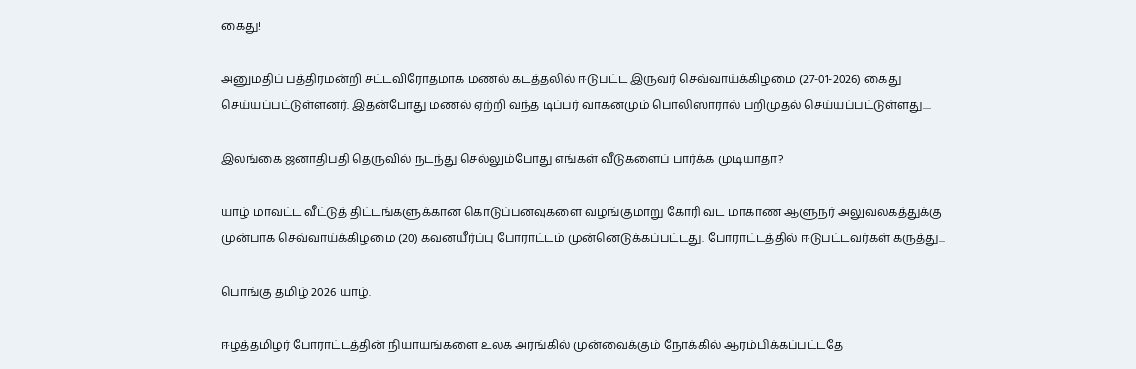கைது!

அனுமதிப் பத்திரமன்றி சட்டவிரோதமாக மணல் கடத்தலில் ஈடுபட்ட இருவர் செவ்வாய்க்கிழமை (27-01-2026) கைது செய்யப்பட்டுள்ளனர். இதன்போது மணல் ஏற்றி வந்த டிப்பர் வாகனமும் பொலிஸாரால் பறிமுதல் செய்யப்பட்டுள்ளது....

இலங்கை ஜனாதிபதி தெருவில் நடந்து செல்லும்போது எங்கள் வீடுகளைப் பார்க்க முடியாதா?

யாழ் மாவட்ட வீட்டுத் திட்டங்களுக்கான கொடுப்பனவுகளை வழங்குமாறு கோரி வட மாகாண ஆளுநர் அலுவலகத்துக்கு முன்பாக செவ்வாய்க்கிழமை (20) கவனயீர்ப்பு போராட்டம் முன்னெடுக்கப்பட்டது. போராட்டத்தில் ஈடுபட்டவர்கள் கருத்து...

பொங்கு தமிழ் 2026 யாழ்.

ஈழத்தமிழர் போராட்டத்தின் நியாயங்களை உலக அரங்கில் முன்வைக்கும் நோக்கில் ஆரம்பிக்கப்பட்டதே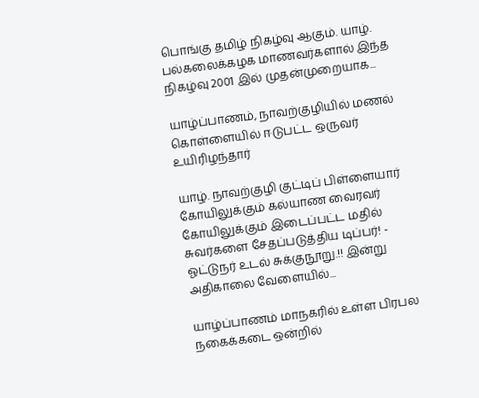பொங்கு தமிழ் நிகழ்வு ஆகும். யாழ். பல்கலைக்கழக மாணவர்களால் இந்த நிகழ்வு 2001 இல் முதன்முறையாக...

யாழ்ப்பாணம், நாவற்குழியில் மணல் கொள்ளையில் ஈடுபட்ட ஒருவர் உயிரிழந்தார்

யாழ். நாவற்குழி குட்டிப் பிள்ளையார் கோயிலுக்கும் கல்யாண வைரவர் கோயிலுக்கும் இடைப்பட்ட மதில் சுவர்களை சேதப்படுத்திய டிப்பர்! - ஓட்டுநர் உடல் சுக்குநூறு.!! இன்று அதிகாலை வேளையில்...

யாழ்ப்பாணம் மாநகரில் உள்ள பிரபல நகைக்கடை ஒன்றில்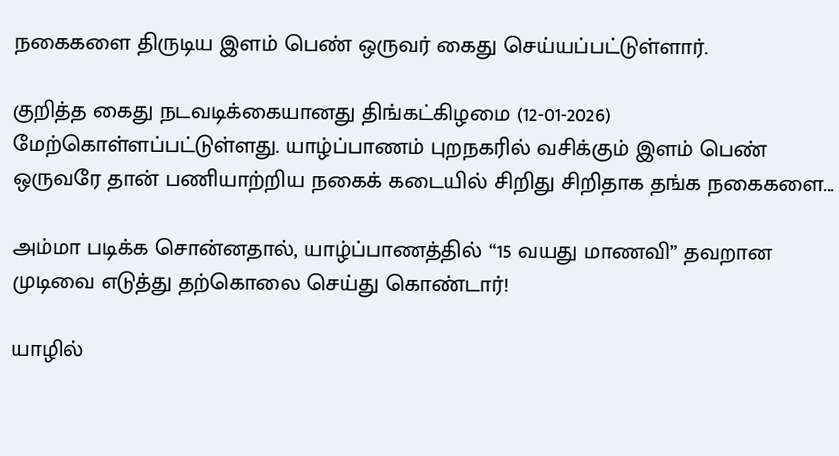நகைகளை திருடிய இளம் பெண் ஒருவர் கைது செய்யப்பட்டுள்ளார்.

குறித்த கைது நடவடிக்கையானது திங்கட்கிழமை (12-01-2026) மேற்கொள்ளப்பட்டுள்ளது. யாழ்ப்பாணம் புறநகரில் வசிக்கும் இளம் பெண் ஒருவரே தான் பணியாற்றிய நகைக் கடையில் சிறிது சிறிதாக தங்க நகைகளை...

அம்மா படிக்க சொன்னதால், யாழ்ப்பாணத்தில் “15 வயது மாணவி” தவறான முடிவை எடுத்து தற்கொலை செய்து கொண்டார்!

யாழில்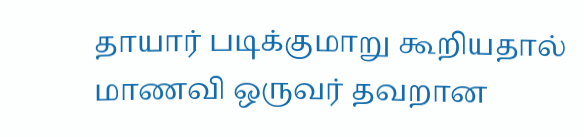தாயார் படிக்குமாறு கூறியதால் மாணவி ஒருவர் தவறான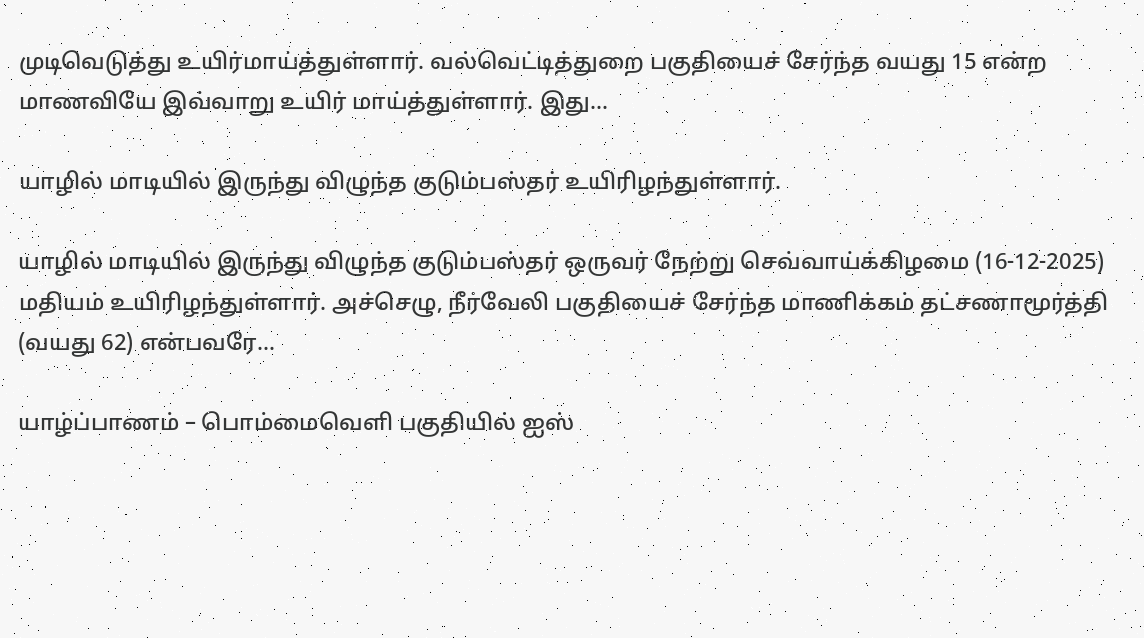முடிவெடுத்து உயிர்மாய்த்துள்ளார். வல்வெட்டித்துறை பகுதியைச் சேர்ந்த வயது 15 என்ற மாணவியே இவ்வாறு உயிர் மாய்த்துள்ளார். இது...

யாழில் மாடியில் இருந்து விழுந்த குடும்பஸ்தர் உயிரிழந்துள்ளார்.

யாழில் மாடியில் இருந்து விழுந்த குடும்பஸ்தர் ஒருவர் நேற்று செவ்வாய்க்கிழமை (16-12-2025) மதியம் உயிரிழந்துள்ளார். அச்செழு, நீர்வேலி பகுதியைச் சேர்ந்த மாணிக்கம் தட்சணாமூர்த்தி (வயது 62) என்பவரே...

யாழ்ப்பாணம் – பொம்மைவெளி பகுதியில் ஐஸ்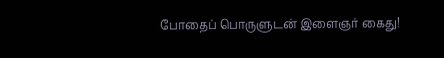போதைப் பொருளுடன் இளைஞர் கைது!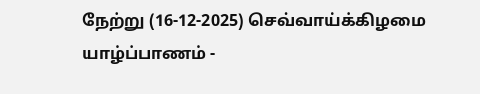நேற்று (16-12-2025) செவ்வாய்க்கிழமை யாழ்ப்பாணம் -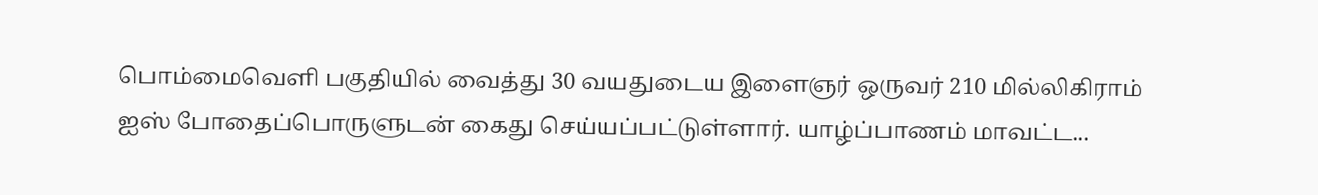பொம்மைவெளி பகுதியில் வைத்து 30 வயதுடைய இளைஞர் ஒருவர் 210 மில்லிகிராம் ஐஸ் போதைப்பொருளுடன் கைது செய்யப்பட்டுள்ளார். யாழ்ப்பாணம் மாவட்ட...